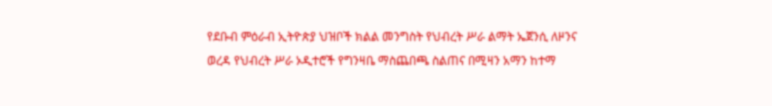የደቡብ ምዕራብ ኢትዮጵያ ህዝቦች ክልል መንግስት የህብረት ሥራ ልማት ኤጀንሲ ለዞንና ወረዳ የህብረት ሥራ ኦዲተሮች የግንዛቤ ማስጨበጫ ስልጠና በሚዛን አማን ከተማ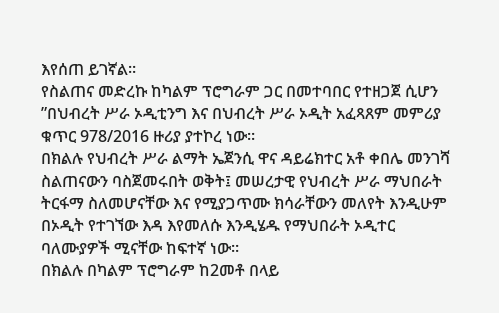እየሰጠ ይገኛል።
የስልጠና መድረኩ ከካልም ፕሮግራም ጋር በመተባበር የተዘጋጀ ሲሆን ”በህብረት ሥራ ኦዲቲንግ እና በህብረት ሥራ ኦዲት አፈጻጸም መምሪያ ቁጥር 978/2016 ዙሪያ ያተኮረ ነው።
በክልሉ የህብረት ሥራ ልማት ኤጀንሲ ዋና ዳይሬክተር አቶ ቀበሌ መንገሻ ስልጠናውን ባስጀመሩበት ወቅት፤ መሠረታዊ የህብረት ሥራ ማህበራት ትርፋማ ስለመሆናቸው እና የሚያጋጥሙ ክሳራቸውን መለየት እንዲሁም በኦዲት የተገኘው እዳ እየመለሱ እንዲሄዱ የማህበራት ኦዲተር ባለሙያዎች ሚናቸው ከፍተኛ ነው።
በክልሉ በካልም ፕሮግራም ከ2መቶ በላይ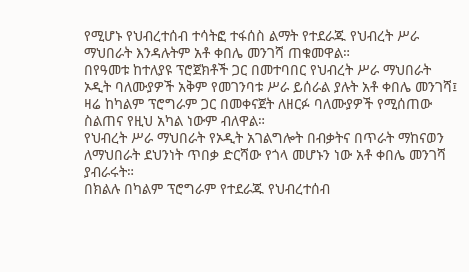የሚሆኑ የህብረተሰብ ተሳትፎ ተፋሰስ ልማት የተደራጁ የህብረት ሥራ ማህበራት እንዳሉትም አቶ ቀበሌ መንገሻ ጠቁመዋል።
በየዓመቱ ከተለያዩ ፕሮጀክቶች ጋር በመተባበር የህብረት ሥራ ማህበራት ኦዲት ባለሙያዎች አቅም የመገንባቱ ሥራ ይሰራል ያሉት አቶ ቀበሌ መንገሻ፤ ዛሬ ከካልም ፕሮግራም ጋር በመቀናጀት ለዘርፉ ባለሙያዎች የሚሰጠው ስልጠና የዚህ አካል ነውም ብለዋል።
የህብረት ሥራ ማህበራት የኦዲት አገልግሎት በብቃትና በጥራት ማከናወን ለማህበራት ደህንነት ጥበቃ ድርሻው የጎላ መሆኑን ነው አቶ ቀበሌ መንገሻ ያብራሩት።
በክልሉ በካልም ፕሮግራም የተደራጁ የህብረተሰብ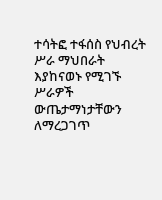ተሳትፎ ተፋሰስ የህብረት ሥራ ማህበራት እያከናወኑ የሚገኙ ሥራዎች ውጤታማነታቸውን ለማረጋገጥ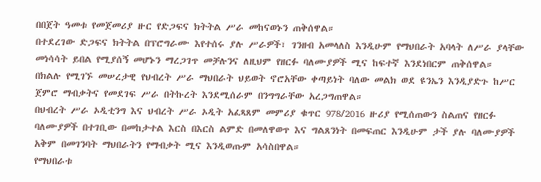በበጀት ዓመቱ የመጀመሪያ ዙር የድጋፍና ክትትል ሥራ መከናወኑን ጠቅሰዋል።
በተደረገው ድጋፍና ክትትል በፕሮግራሙ እየተሰሩ ያሉ ሥራዎች፣ ገንዘብ አመላለስ እንዲሁም የማህበራት አባላት ለሥራ ያላቸው መነሳሳት ይበል የሚያሰኝ መሆኑን ማረጋገጥ መቻሉንና ለዚህም የዘርፉ ባለሙያዎች ሚና ከፍተኛ እንደነበርም ጠቅሰዋል።
በክልሉ የሚገኙ መሠረታዊ የህብረት ሥራ ማህበራት ህይወት ኖሮአቸው ቀጣይነት ባለው መልክ ወደ ዩንኤን እንዲያድጉ ከሥር ጀምሮ ማብቃትና የመደገፍ ሥራ በትኩረት እንደሚሰራም በንግግራቸው አረጋግጠዋል።
በህብረት ሥራ ኦዲቲንግ እና ህብረት ሥራ ኦዲት አፈጻጸም መምሪያ ቁጥር 978/2016 ዙሪያ የሚሰጠውን ስልጠና የዘርፉ ባለሙያዎች በተገቢው በመከታተል እርስ በእርስ ልምድ በመለዋወጥ እና ግልጸንነት በመፍጠር እንዲሁም ታች ያሉ ባለሙያዎች አቅም በመገንባት ማህበራትን የማብቃት ሚና እንዲወጡም አሳስበዋል።
የማህበራቱ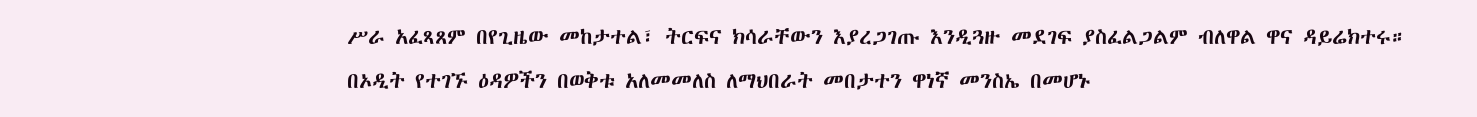ሥራ አፈጻጸም በየጊዜው መከታተል፣ ትርፍና ክሳራቸውን እያረጋገጡ እንዲጓዙ መደገፍ ያስፈልጋልም ብለዋል ዋና ዳይሬክተሩ።
በኦዲት የተገኙ ዕዳዎችን በወቅቱ አለመመለስ ለማህበራት መበታተን ዋነኛ መንስኤ በመሆኑ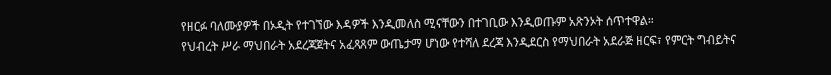የዘርፉ ባለሙያዎች በኦዲት የተገኘው እዳዎች እንዲመለስ ሚናቸውን በተገቢው እንዲወጡም አጽንኦት ሰጥተዋል።
የህብረት ሥራ ማህበራት አደረጃጀትና አፈጻጸም ውጤታማ ሆነው የተሻለ ደረጃ እንዲደርስ የማህበራት አደራጅ ዘርፍ፣ የምርት ግብይትና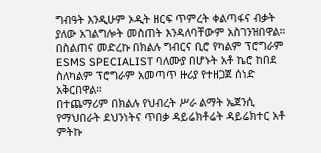ግብዓት እንዲሁም ኦዲት ዘርፍ ጥምረት ቀልጣፋና ብቃት ያለው አገልግሎት መስጠት እንዳለባቸውም አስገንዝበዋል።
በስልጠና መድረኩ በክልሉ ግብርና ቢሮ የካልም ፕሮግራም ESMS SPECIALIST ባለሙያ በሆኑት አቶ ኬሮ ከበደ ስለካልም ፕሮግራም አመጣጥ ዙሪያ የተዘጋጀ ሰነድ አቅርበዋል።
በተጨማሪም በክልሉ የህብረት ሥራ ልማት ኤጀንሲ የማህበራት ደህንነትና ጥበቃ ዳይሬክቶሬት ዳይሬክተር አቶ ምትኩ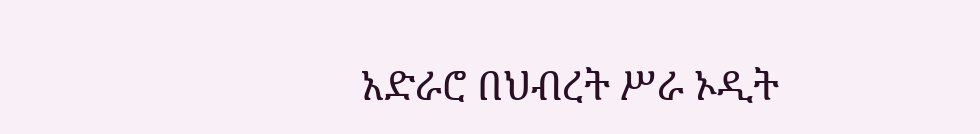አድራሮ በህብረት ሥራ ኦዲት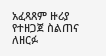አፈጻጸም ዙሪያ የተዘጋጀ ስልጠና ለዘርፉ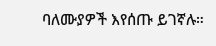ባለሙያዎች እየሰጡ ይገኛሉ።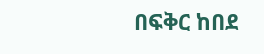በፍቅር ከበደ